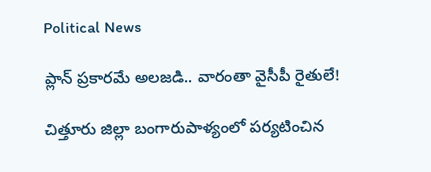Political News

ప్లాన్ ప్ర‌కార‌మే అల‌జ‌డి.. వారంతా వైసీపీ రైతులే!

చిత్తూరు జిల్లా బంగారుపాళ్యంలో ప‌ర్య‌టించిన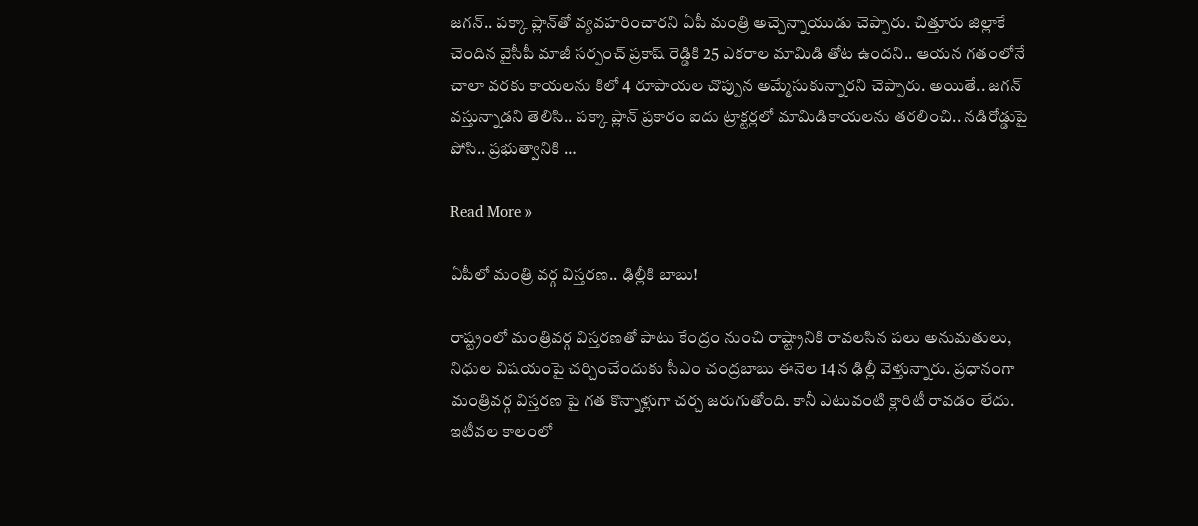జ‌గ‌న్‌.. ప‌క్కా ప్లాన్‌తో వ్య‌వ‌హ‌రించార‌ని ఏపీ మంత్రి అచ్చెన్నాయుడు చెప్పారు. చిత్తూరు జిల్లాకే చెందిన వైసీపీ మాజీ స‌ర్పంచ్ ప్ర‌కాష్ రెడ్డికి 25 ఎక‌రాల మామిడి తోట ఉంద‌ని.. ఆయ‌న గ‌తంలోనే చాలా వ‌ర‌కు కాయ‌ల‌ను కిలో 4 రూపాయ‌ల చొప్పున అమ్మేసుకున్నార‌ని చెప్పారు. అయితే.. జ‌గ‌న్ వస్తున్నాడ‌ని తెలిసి.. ప‌క్కా ప్లాన్ ప్ర‌కారం ఐదు ట్రాక్ట‌ర్ల‌లో మామిడికాయ‌ల‌ను త‌ర‌లించి.. న‌డిరోడ్డుపై పోసి.. ప్ర‌భుత్వానికి …

Read More »

ఏపీలో మంత్రి వ‌ర్గ విస్త‌ర‌ణ‌.. ఢిల్లీకి బాబు!

రాష్ట్రంలో మంత్రివర్గ విస్తరణతో పాటు కేంద్రం నుంచి రాష్ట్రానికి రావలసిన పలు అనుమతులు, నిధుల విషయంపై చర్చించేందుకు సీఎం చంద్రబాబు ఈనెల 14న ఢిల్లీ వెళ్తున్నారు. ప్రధానంగా మంత్రివర్గ విస్తరణ పై గత కొన్నాళ్లుగా చర్చ జరుగుతోంది. కానీ ఎటువంటి క్లారిటీ రావడం లేదు. ఇటీవల కాలంలో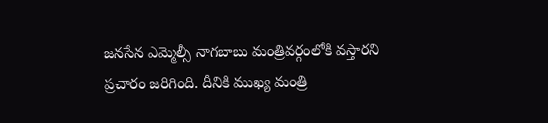జనసేన ఎమ్మెల్సీ నాగబాబు మంత్రివర్గంలోకి వస్తారని ప్రచారం జరిగింది. దీనికి ముఖ్య మంత్రి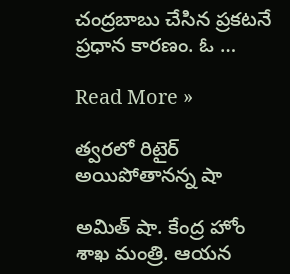చంద్రబాబు చేసిన ప్రకటనే ప్రధాన కారణం. ఓ …

Read More »

త్వరలో రిటైర్ అయిపోతానన్న షా

అమిత్ షా. కేంద్ర హోం శాఖ మంత్రి. ఆయ‌న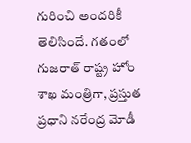గురించి అంద‌రికీ తెలిసిందే. గ‌తంలో గుజ‌రాత్ రాష్ట్ర హోం శాఖ మంత్రిగా, ప్ర‌స్తుత ప్ర‌ధాని న‌రేంద్ర మోడీ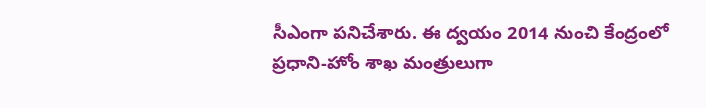సీఎంగా ప‌నిచేశారు. ఈ ద్వ‌యం 2014 నుంచి కేంద్రంలో ప్ర‌ధాని-హోం శాఖ మంత్రులుగా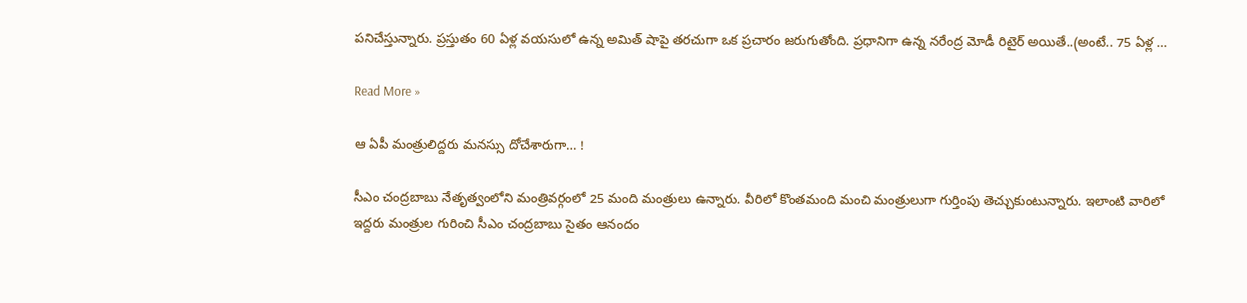ప‌నిచేస్తున్నారు. ప్ర‌స్తుతం 60 ఏళ్ల వ‌య‌సులో ఉన్న అమిత్ షాపై త‌ర‌చుగా ఒక ప్ర‌చారం జ‌రుగుతోంది. ప్ర‌ధానిగా ఉన్న న‌రేంద్ర మోడీ రిటైర్ అయితే..(అంటే.. 75 ఏళ్ల …

Read More »

ఆ ఏపీ మంత్రులిద్ద‌రు మ‌న‌స్సు దోచేశారుగా… !

సీఎం చంద్రబాబు నేతృత్వంలోని మంత్రివర్గంలో 25 మంది మంత్రులు ఉన్నారు. వీరిలో కొంతమంది మంచి మంత్రులుగా గుర్తింపు తెచ్చుకుంటున్నారు. ఇలాంటి వారిలో ఇద్దరు మంత్రుల గురించి సీఎం చంద్రబాబు సైతం ఆనందం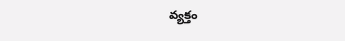వ్యక్తం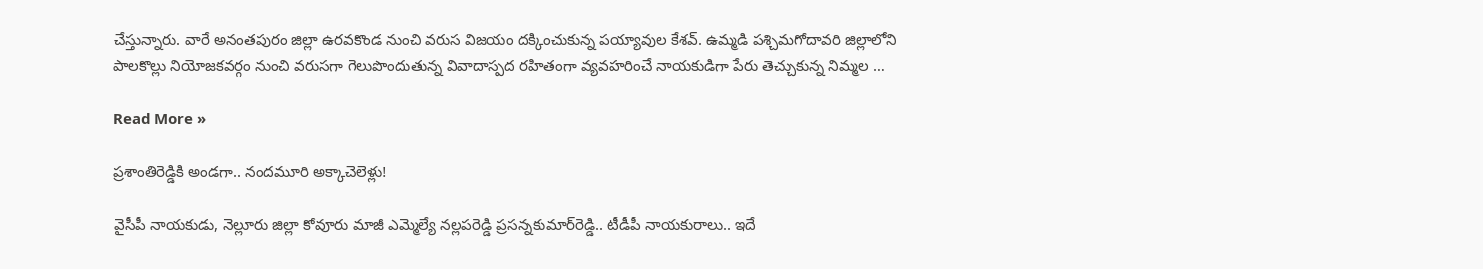చేస్తున్నారు. వారే అనంతపురం జిల్లా ఉరవకొండ నుంచి వరుస విజయం దక్కించుకున్న పయ్యావుల కేశవ్. ఉమ్మడి పశ్చిమగోదావరి జిల్లాలోని పాలకొల్లు నియోజకవర్గం నుంచి వరుసగా గెలుపొందుతున్న వివాదాస్పద రహితంగా వ్యవహరించే నాయకుడిగా పేరు తెచ్చుకున్న నిమ్మల …

Read More »

ప్ర‌శాంతిరెడ్డికి అండ‌గా.. నంద‌మూరి అక్కాచెలెళ్లు!

వైసీపీ నాయ‌కుడు, నెల్లూరు జిల్లా కోవూరు మాజీ ఎమ్మెల్యే న‌ల్ల‌ప‌రెడ్డి ప్ర‌స‌న్న‌కుమార్‌రెడ్డి.. టీడీపీ నాయ‌కురాలు.. ఇదే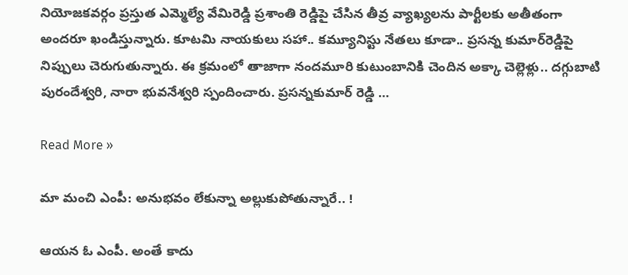నియోజ‌క‌వ‌ర్గం ప్ర‌స్తుత ఎమ్మెల్యే వేమిరెడ్డి ప్ర‌శాంతి రెడ్డిపై చేసిన తీవ్ర వ్యాఖ్య‌ల‌ను పార్టీల‌కు అతీతంగా అంద‌రూ ఖండిస్తున్నారు. కూట‌మి నాయ‌కులు స‌హా.. క‌మ్యూనిస్టు నేత‌లు కూడా.. ప్ర‌స‌న్న కుమార్‌రెడ్డిపై నిప్పులు చెరుగుతున్నారు. ఈ క్ర‌మంలో తాజాగా నంద‌మూరి కుటుంబానికి చెందిన అక్కా చెల్లెళ్లు.. ద‌గ్గుబాటి పురందేశ్వ‌రి, నారా భువ‌నేశ్వ‌రి స్పందించారు. ప్రసన్నకుమార్ రెడ్డి …

Read More »

మా మంచి ఎంపీ: అనుభ‌వం లేకున్నా అల్లుకుపోతున్నారే.. !

ఆయన ఓ ఎంపీ. అంతే కాదు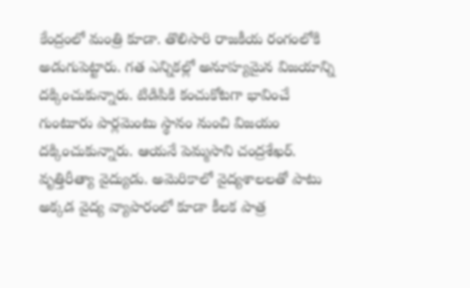కేంద్రంలో మంత్రి కూడా. తొలిసారి రాజకీయ రంగంలోకి అడుగుపెట్టారు. గత ఎన్నికల్లో అనూహ్యమైన విజయాన్ని దక్కించుకున్నారు. టిడిపికి కంచుకోటగా భావించే గుంటూరు పార్లమెంటు స్థానం నుంచి విజయం దక్కించుకున్నారు. ఆయ‌నే పెమ్మ‌సాని చంద్రశేఖర్. వృత్తిరీత్యా వైద్యుడు. అమెరికాలో వైద్యశాలలతో పాటు అక్కడ వైద్య వ్యాపారంలో కూడా కీలక పాత్ర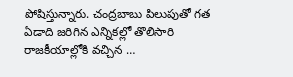పోషిస్తున్నారు. చంద్రబాబు పిలుపుతో గత ఏడాది జరిగిన ఎన్నికల్లో తొలిసారి రాజకీయాల్లోకి వచ్చిన …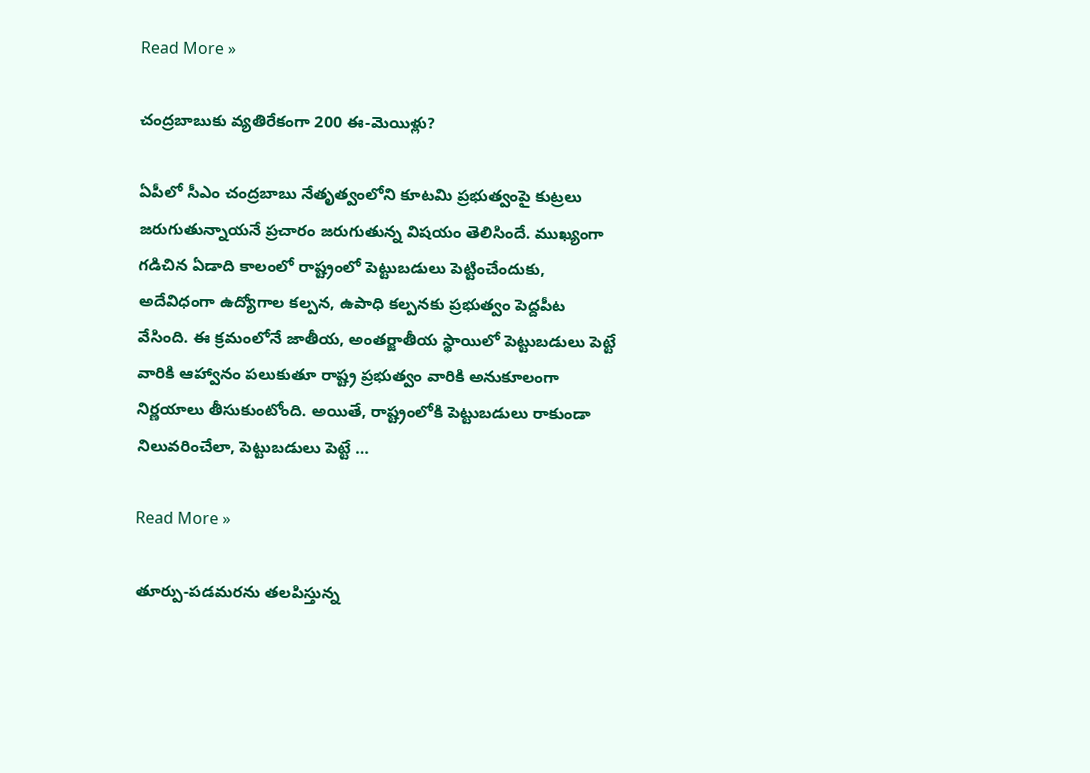Read More »

చంద్ర‌బాబుకు వ్య‌తిరేకంగా 200 ఈ-మెయిళ్లు?

ఏపీలో సీఎం చంద్రబాబు నేతృత్వంలోని కూటమి ప్రభుత్వంపై కుట్రలు జరుగుతున్నాయనే ప్రచారం జ‌రుగుతున్న విష‌యం తెలిసిందే. ముఖ్యంగా గడిచిన ఏడాది కాలంలో రాష్ట్రంలో పెట్టుబడులు పెట్టించేందుకు, అదేవిధంగా ఉద్యోగాల కల్పన, ఉపాధి కల్పనకు ప్రభుత్వం పెద్దపీట వేసింది. ఈ క్రమంలోనే జాతీయ, అంతర్జాతీయ స్థాయిలో పెట్టుబడులు పెట్టే వారికి ఆహ్వానం పలుకుతూ రాష్ట్ర ప్రభుత్వం వారికి అనుకూలంగా నిర్ణయాలు తీసుకుంటోంది. అయితే, రాష్ట్రంలోకి పెట్టుబడులు రాకుండా నిలువరించేలా, పెట్టుబడులు పెట్టే …

Read More »

తూర్పు-ప‌డ‌మ‌ర‌ను త‌ల‌పిస్తున్న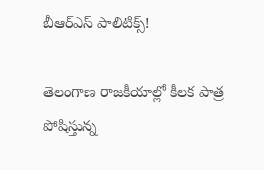బీఆర్ఎస్ పాలిటిక్స్‌!

తెలంగాణ రాజ‌కీయాల్లో కీల‌క పాత్ర పోషిస్తున్న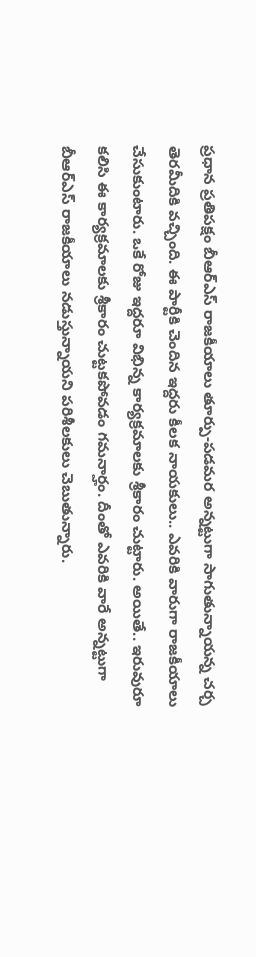ప్ర‌ధాన ప్ర‌తిప‌క్షం బీఆర్ఎస్ రాజ‌కీయాలు తూర్పు-ప‌డమ‌ర అన్న‌ట్టుగా సాగుతున్నాయ‌న్న చ‌ర్చ తెర‌మీదికి వ‌చ్చింది. ఈ పార్టీకి చెందిన ఇద్ద‌రు కీల‌క నాయ‌కులు.. ఎవ‌రికి వారుగా రాజ‌కీయాలు చేసుకుంటారు. ఒకే రోజు ఇద్ద‌రూ విభిన్న కార్య‌క్ర‌మాల‌కు శ్రీకారం చుట్టారు. అయితే.. ఇరువురూ క‌లిసి ఈ కార్య‌క్ర‌మాల‌కు శ్రీకారం చుట్ట‌క‌పోవ‌డం గ‌మ‌నార్హం. దీంతో ఎవ‌రికి వారే అన్న‌ట్టుగా బీఆర్ఎస్ రాజ‌కీయాలు న‌డుస్తున్నాయ‌ని ప‌రిశీల‌కులు చెబుతున్నారు.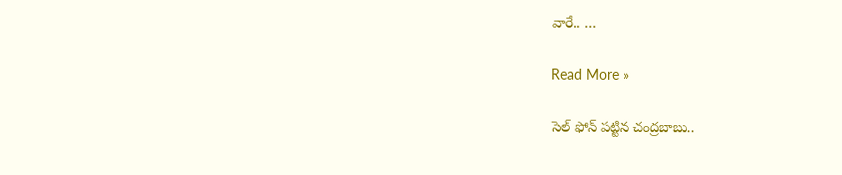వారే.. …

Read More »

సెల్ ఫోన్ ప‌ట్టిన చంద్ర‌బాబు..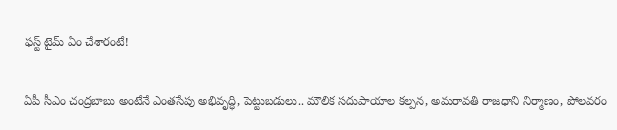ఫ‌స్ట్ టైమ్ ఏం చేశారంటే!

ఏపీ సీఎం చంద్రబాబు అంటేనే ఎంతసేపు అభివృద్ధి, పెట్టుబడులు.. మౌలిక సదుపాయాల కల్పన, అమరావతి రాజధాని నిర్మాణం, పోలవరం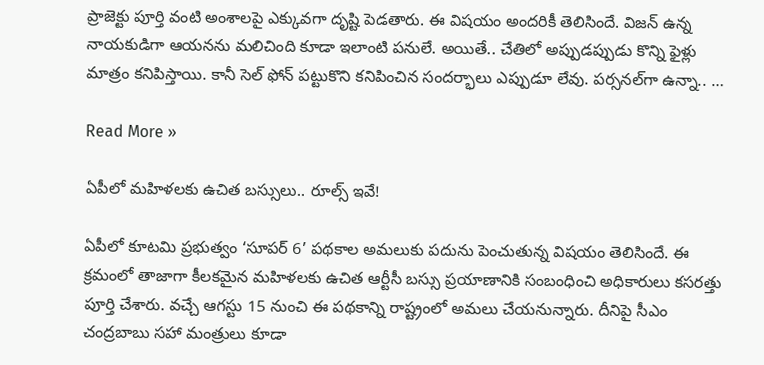ప్రాజెక్టు పూర్తి వంటి అంశాలపై ఎక్కువగా దృష్టి పెడతారు. ఈ విష‌యం అంద‌రికీ తెలిసిందే. విజ‌న్ ఉన్న నాయ‌కుడిగా ఆయ‌న‌ను మ‌లిచింది కూడా ఇలాంటి ప‌నులే. అయితే.. చేతిలో అప్పుడప్పుడు కొన్ని ఫైళ్లు మాత్రం కనిపిస్తాయి. కానీ సెల్ ఫోన్ పట్టుకొని కనిపించిన సందర్భాలు ఎప్పుడూ లేవు. పర్సనల్‌గా ఉన్నా.. …

Read More »

ఏపీలో మ‌హిళ‌ల‌కు ఉచిత బస్సులు.. రూల్స్ ఇవే!

ఏపీలో కూట‌మి ప్ర‌భుత్వం ‘సూప‌ర్ 6’ ప‌థ‌కాల అమ‌లుకు ప‌దును పెంచుతున్న విష‌యం తెలిసిందే. ఈ క్ర‌మంలో తాజాగా కీల‌క‌మైన మ‌హిళ‌ల‌కు ఉచిత ఆర్టీసీ బ‌స్సు ప్ర‌యాణానికి సంబంధించి అధికారులు క‌స‌ర‌త్తు పూర్తి చేశారు. వ‌చ్చే ఆగ‌స్టు 15 నుంచి ఈ ప‌థ‌కాన్ని రాష్ట్రంలో అమ‌లు చేయ‌నున్నారు. దీనిపై సీఎం చంద్ర‌బాబు స‌హా మంత్రులు కూడా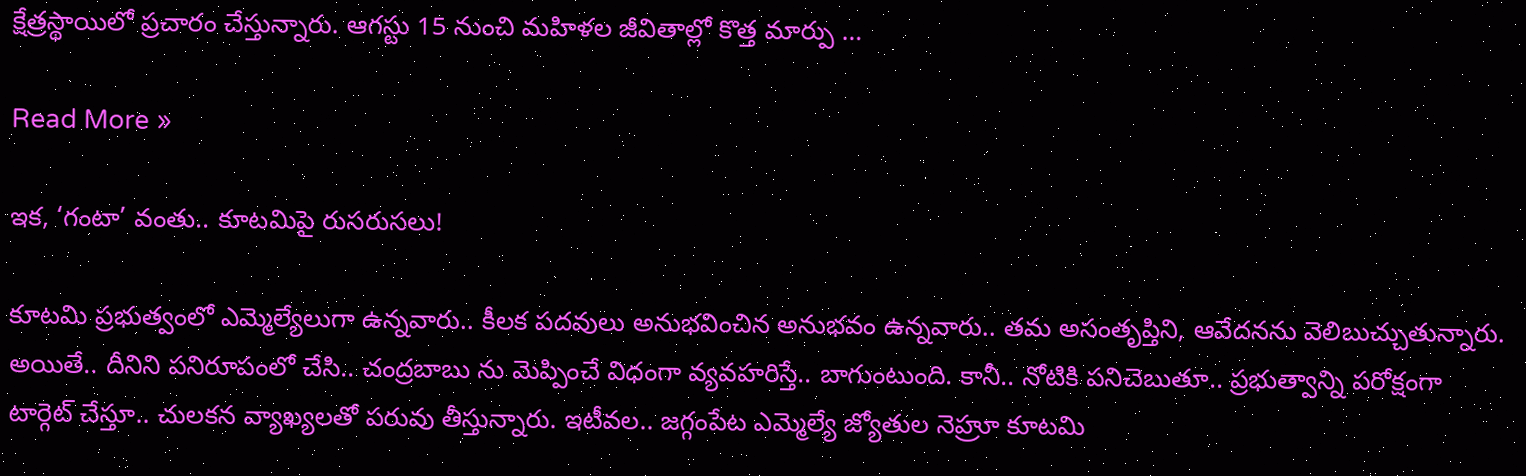క్షేత్ర‌స్థాయిలో ప్ర‌చారం చేస్తున్నారు. ఆగ‌స్టు 15 నుంచి మ‌హిళ‌ల జీవితాల్లో కొత్త మార్పు …

Read More »

ఇక‌, ‘గంటా’ వంతు.. కూట‌మిపై రుస‌రుస‌లు!

కూట‌మి ప్ర‌భుత్వంలో ఎమ్మెల్యేలుగా ఉన్న‌వారు.. కీల‌క ప‌ద‌వులు అనుభ‌వించిన అనుభ‌వం ఉన్న‌వారు.. త‌మ అసంతృప్తిని, ఆవేద‌న‌ను వెలిబుచ్చుతున్నారు. అయితే.. దీనిని ప‌నిరూపంలో చేసి.. చంద్ర‌బాబు ను మెప్పించే విధంగా వ్య‌వ‌హ‌రిస్తే.. బాగుంటుంది. కానీ.. నోటికి ప‌నిచెబుతూ.. ప్ర‌భుత్వాన్ని ప‌రోక్షంగా టార్గెట్ చేస్తూ.. చుల‌క‌న వ్యాఖ్య‌ల‌తో ప‌రువు తీస్తున్నారు. ఇటీవ‌ల.. జ‌గ్గంపేట ఎమ్మెల్యే జ్యోతుల నెహ్రూ కూట‌మి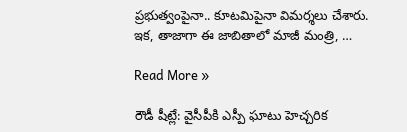ప్ర‌భుత్వంపైనా.. కూట‌మిపైనా విమ‌ర్శ‌లు చేశారు. ఇక‌, తాజాగా ఈ జాబితాలో మాజీ మంత్రి, …

Read More »

రౌడీ షీట్లే: వైసీపీకి ఎస్పీ ఘాటు హెచ్చ‌రిక‌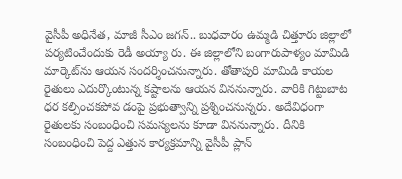వైసీపీ అధినేత‌, మాజీ సీఎం జ‌గ‌న్‌.. బుధ‌వారం ఉమ్మ‌డి చిత్తూరు జిల్లాలో ప‌ర్య‌టించేందుకు రెడీ అయ్యా రు. ఈ జిల్లాలోని బంగారుపాళ్యం మామిడి మార్కెట్‌ను ఆయ‌న సంద‌ర్శించ‌నున్నారు. తోతాపురి మామిడి కాయ‌ల రైతులు ఎదుర్కొంటున్న క‌ష్టాల‌ను ఆయ‌న విన‌నున్నారు. వారికి గిట్టుబాట ధ‌ర క‌ల్పించ‌క‌పోవ డంపై ప్ర‌భుత్వాన్ని ప్ర‌శ్నించ‌నున్న‌రు. అదేవిధంగా రైతుల‌కు సంబంధించి స‌మ‌స్య‌ల‌ను కూడా విన‌నున్నారు. దీనికి సంబంధించి పెద్ద ఎత్తున కార్య‌క్ర‌మాన్ని వైసీపీ ప్లాన్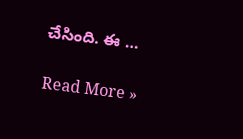చేసింది. ఈ …

Read More »